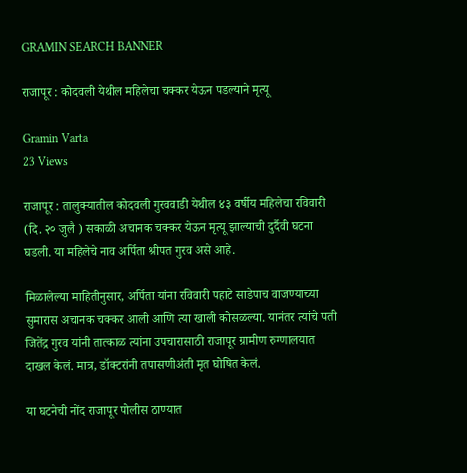GRAMIN SEARCH BANNER

राजापूर : कोदवली येथील महिलेचा चक्कर येऊन पडल्याने मृत्यू

Gramin Varta
23 Views

राजापूर : तालुक्यातील कोदवली गुरववाडी येथील ४३ वर्षीय महिलेचा रविवारी (दि. २० जुलै ) सकाळी अचानक चक्कर येऊन मृत्यू झाल्याची दुर्दैवी घटना घडली. या महिलेचे नाव अर्पिता श्रीपत गुरव असे आहे.

मिळालेल्या माहितीनुसार, अर्पिता यांना रविवारी पहाटे साडेपाच वाजण्याच्या सुमारास अचानक चक्कर आली आणि त्या खाली कोसळल्या. यानंतर त्यांचे पती जितेंद्र गुरव यांनी तात्काळ त्यांना उपचारासाठी राजापूर ग्रामीण रुग्णालयात दाखल केलं. मात्र, डॉक्टरांनी तपासणीअंती मृत घोषित केलं.

या घटनेची नोंद राजापूर पोलीस ठाण्यात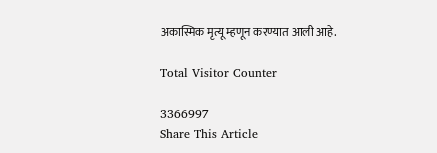अकास्मिक मृत्यू म्हणून करण्यात आली आहे.

Total Visitor Counter

3366997
Share This Article